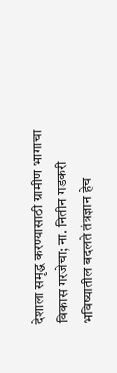देशाला समृद्ध करण्यासाठी ग्रामीण भागाचा विकास गरजेचा; ना. नितीन गडकरी
भविष्यातील बदलते तंत्रज्ञान हेच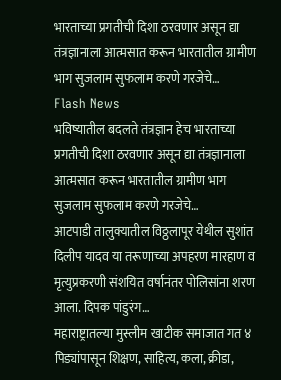भारताच्या प्रगतीची दिशा ठरवणार असून द्या तंत्रज्ञानाला आत्मसात करून भारतातील ग्रामीण भाग सुजलाम सुफलाम करणे गरजेचे…
Flash News
भविष्यातील बदलते तंत्रज्ञान हेच भारताच्या प्रगतीची दिशा ठरवणार असून द्या तंत्रज्ञानाला आत्मसात करून भारतातील ग्रामीण भाग सुजलाम सुफलाम करणे गरजेचे…
आटपाडी तालुक्यातील विठ्ठलापूर येथील सुशांत दिलीप यादव या तरूणाच्या अपहरण मारहाण व मृत्युप्रकरणी संशयित वर्षानंतर पोलिसांना शरण आला. दिपक पांडुरंग…
महाराष्ट्रातल्या मुस्लीम खाटीक समाजात गत ४ पिड्यांपासून शिक्षण, साहित्य, कला, क्रीडा,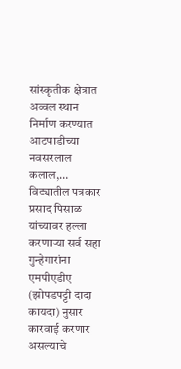सांस्कृतीक क्षेत्रात अव्वल स्थान निर्माण करण्यात आटपाडीच्या नवसरलाल कलाल,…
विट्यातील पत्रकार प्रसाद पिसाळ यांच्यावर हल्ला करणाऱ्या सर्व सहा गुन्हेगारांना एमपीएडीए (झोपडपट्टी दादा कायदा) नुसार कारवाई करणार असल्याचे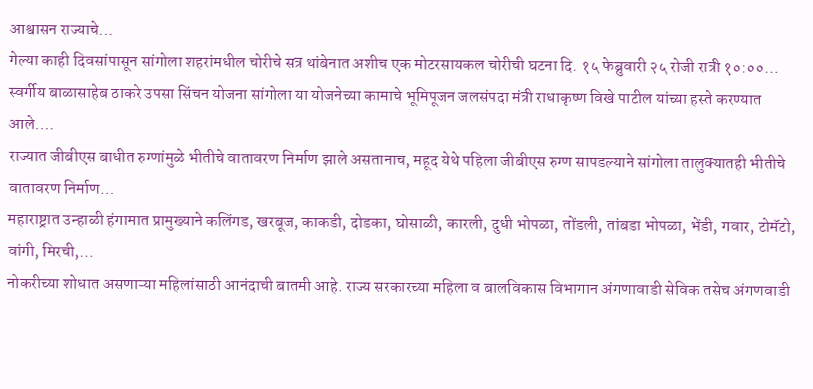आश्वासन राज्याचे…
गेल्या काही दिवसांपासून सांगोला शहरांमधील चोरीचे सत्र थांबेनात अशीच एक मोटरसायकल चोरीची घटना दि. १५ फेब्रुवारी २५ रोजी रात्री १०:००…
स्वर्गीय बाळासाहेब ठाकरे उपसा सिंचन योजना सांगोला या योजनेच्या कामाचे भूमिपूजन जलसंपदा मंत्री राधाकृष्ण विखे पाटील यांच्या हस्ते करण्यात आले.…
राज्यात जीबीएस बाधीत रुग्णांमुळे भीतीचे वातावरण निर्माण झाले असतानाच, महूद येथे पहिला जीबीएस रुग्ण सापडल्याने सांगोला तालुक्यातही भीतीचे वातावरण निर्माण…
महाराष्ट्रात उन्हाळी हंगामात प्रामुख्याने कलिंगड, खरबूज, काकडी, दोडका, घोसाळी, कारली, दुधी भोपळा, तोंडली, तांबडा भोपळा, भेंडी, गवार, टोमॅटो, वांगी, मिरची,…
नोकरीच्या शोधात असणाऱ्या महिलांसाठी आनंदाची बातमी आहे. राज्य सरकारच्या महिला व बालविकास विभागान अंगणावाडी सेविक तसेच अंगणवाडी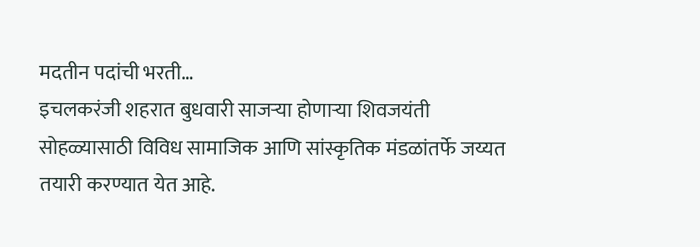मदतीन पदांची भरती…
इचलकरंजी शहरात बुधवारी साजऱ्या होणाऱ्या शिवजयंती सोहळ्यासाठी विविध सामाजिक आणि सांस्कृतिक मंडळांतर्फे जय्यत तयारी करण्यात येत आहे.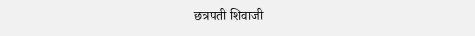छत्रपती शिवाजी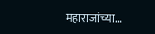महाराजांच्या…